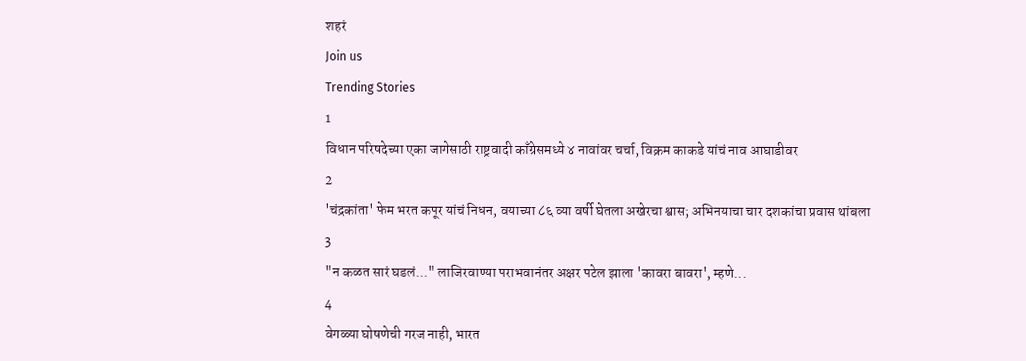शहरं
Join us
Trending Stories
1
विधान परिषदेच्या एका जागेसाठी राष्ट्रवादी काँग्रेसमध्ये ४ नावांवर चर्चा, विक्रम काकडे यांचं नाव आघाडीवर
2
'चंद्रकांता' फेम भरत कपूर यांचं निधन, वयाच्या ८६ व्या वर्षी घेतला अखेरचा श्वास; अभिनयाचा चार दशकांचा प्रवास थांबला
3
"न कळत सारं घडलं..." लाजिरवाण्या पराभवानंतर अक्षर पटेल झाला 'कावरा बावरा', म्हणे...
4
वेगळ्या घोषणेची गरज नाही, भारत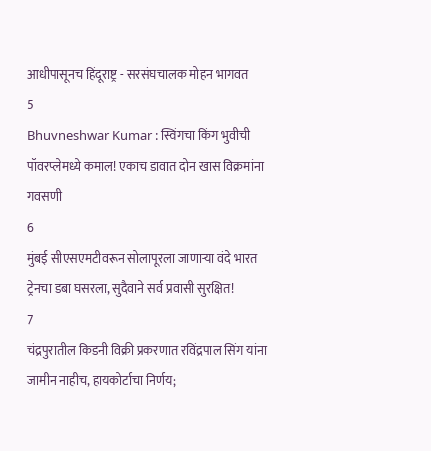आधीपासूनच हिंदूराष्ट्र - सरसंघचालक मोहन भागवत
5
Bhuvneshwar Kumar : स्विंगचा किंग भुवीची पॉवरप्लेमध्ये कमाल! एकाच डावात दोन खास विक्रमांना गवसणी
6
मुंबई सीएसएमटीवरून सोलापूरला जाणाऱ्या वंदे भारत ट्रेनचा डबा घसरला, सुदैवाने सर्व प्रवासी सुरक्षित!
7
चंद्रपुरातील किडनी विक्री प्रकरणात रविंद्रपाल सिंग यांना जामीन नाहीच, हायकोर्टाचा निर्णय;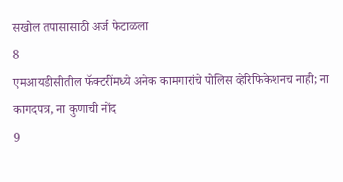सखोल तपासासाठी अर्ज फेटाळला
8
एमआयडीसीतील फॅक्टरींमध्ये अनेक कामगारांचे पोलिस व्हेरिफिकेशनच नाही; ना कागदपत्र, ना कुणाची नोंद
9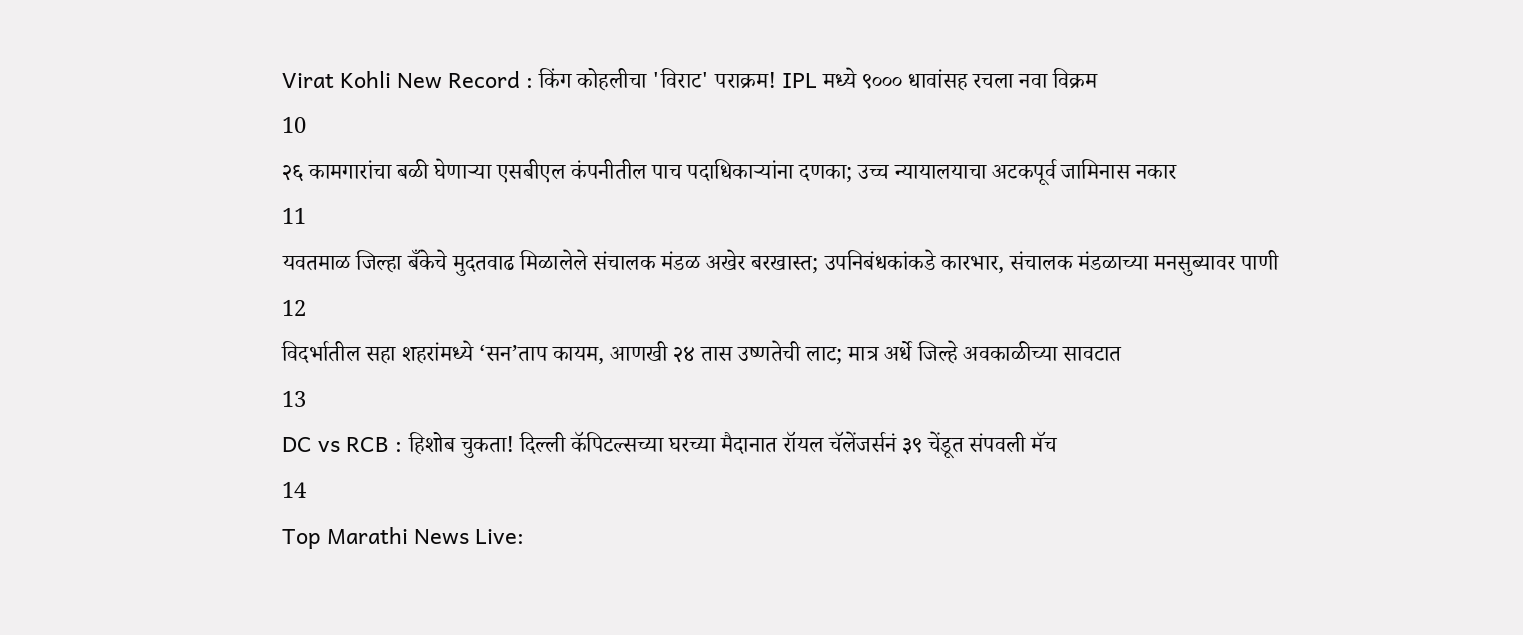Virat Kohli New Record : किंग कोहलीचा 'विराट' पराक्रम! IPL मध्ये ९००० धावांसह रचला नवा विक्रम
10
२६ कामगारांचा बळी घेणाऱ्या एसबीएल कंपनीतील पाच पदाधिकाऱ्यांना दणका; उच्च न्यायालयाचा अटकपूर्व जामिनास नकार
11
यवतमाळ जिल्हा बँकेचे मुदतवाढ मिळालेले संचालक मंडळ अखेर बरखास्त; उपनिबंधकांकडे कारभार, संचालक मंडळाच्या मनसुब्यावर पाणी
12
विदर्भातील सहा शहरांमध्ये ‘सन’ताप कायम, आणखी २४ तास उष्णतेची लाट; मात्र अर्धे जिल्हे अवकाळीच्या सावटात
13
DC vs RCB : हिशोब चुकता! दिल्ली कॅपिटल्सच्या घरच्या मैदानात रॉयल चॅलेंजर्सनं ३९ चेंडूत संपवली मॅच
14
Top Marathi News Live: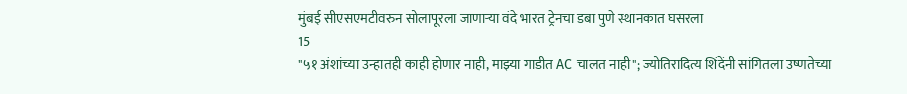मुंबई सीएसएमटीवरुन सोलापूरला जाणाऱ्या वंदे भारत ट्रेनचा डबा पुणे स्थानकात घसरला
15
"५१ अंशांच्या उन्हातही काही होणार नाही, माझ्या गाडीत AC चालत नाही"; ज्योतिरादित्य शिंदेंनी सांगितला उष्णतेच्या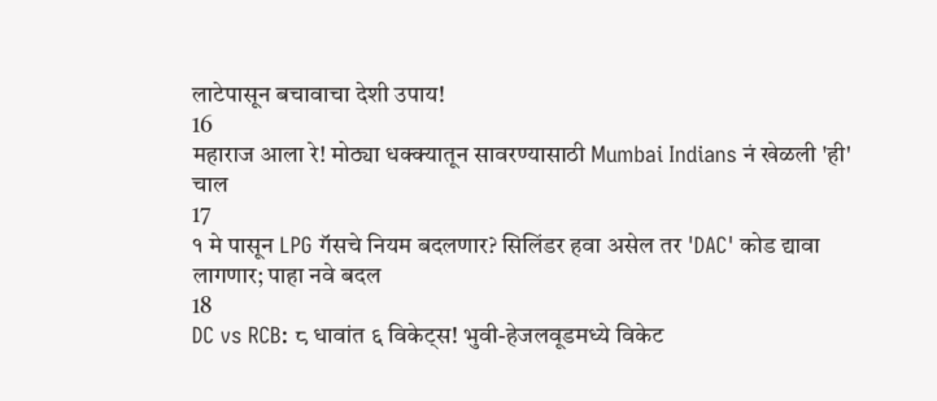लाटेपासून बचावाचा देशी उपाय!
16
महाराज आला रे! मोठ्या धक्क्यातून सावरण्यासाठी Mumbai Indians नं खेळली 'ही' चाल
17
१ मे पासून LPG गॅसचे नियम बदलणार? सिलिंडर हवा असेल तर 'DAC' कोड द्यावा लागणार; पाहा नवे बदल
18
DC vs RCB: ८ धावांत ६ विकेट्स! भुवी-हेजलवूडमध्ये विकेट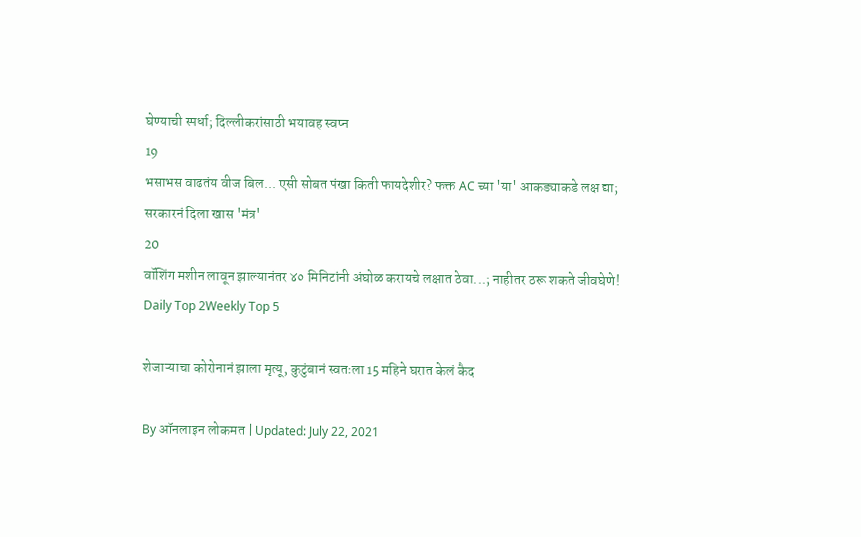घेण्याची स्पर्धा; दिल्लीकरांसाठी भयावह स्वप्न
19
भसाभस वाढतंय वीज बिल... एसी सोबत पंखा किती फायदेशीर? फक्त AC च्या 'या' आकड्याकडे लक्ष द्या; सरकारनं दिला खास 'मंत्र'
20
वॉशिंग मशीन लावून झाल्यानंतर ४० मिनिटांनी अंघोळ करायचे लक्षात ठेवा...; नाहीतर ठरू शकते जीवघेणे!
Daily Top 2Weekly Top 5

शेजाऱ्याचा कोरोनानं झाला मृत्यू, कुटुंबानं स्वतःला 15 महिने घरात केलं कैद

By ऑनलाइन लोकमत | Updated: July 22, 2021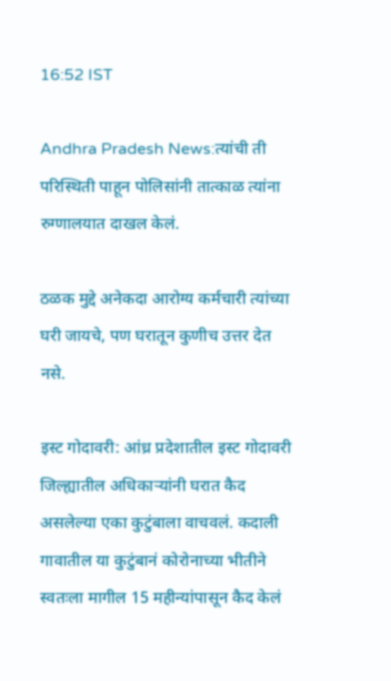16:52 IST

Andhra Pradesh News:त्यांची ती परिस्थिती पाहून पोलिसांनी तात्काळ त्यांना रुग्णालयात दाखल केलं.

ठळक मुद्दे अनेकदा आरोग्य कर्मचारी त्यांच्या घरी जायचे, पण घरातून कुणीच उत्तर देत नसे.

इस्ट गोदावरी: आंध्र प्रदेशातील इस्ट गोदावरी जिल्ह्यातील अधिकाऱ्यांनी घरात कैद असलेल्या एका कुटुंबाला वाचवलं. कदाली गावातील या कुटुंबानं कोरोनाच्या भीतीने स्वतःला मागील 15 महीन्यांपासून कैद केलं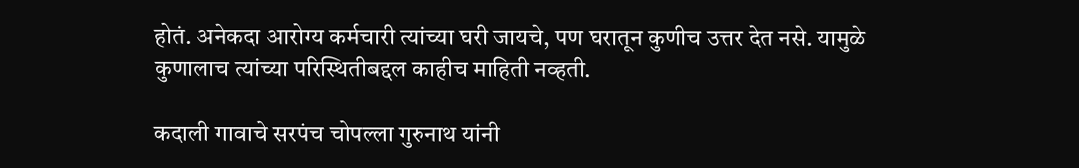होतं. अनेकदा आरोग्य कर्मचारी त्यांच्या घरी जायचे, पण घरातून कुणीच उत्तर देत नसे. यामुळे कुणालाच त्यांच्या परिस्थितीबद्दल काहीच माहिती नव्हती.

कदाली गावाचे सरपंच चोपल्ला गुरुनाथ यांनी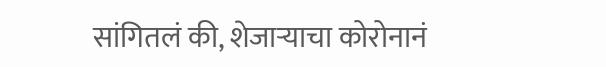सांगितलं की, शेजाऱ्याचा कोरोनानं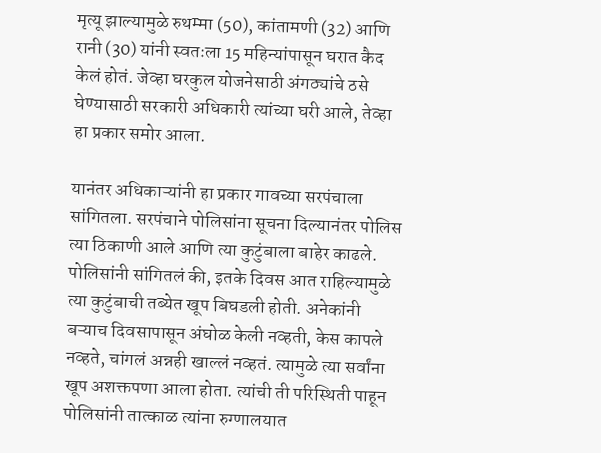मृत्यू झाल्यामुळे रुथम्मा (50), कांतामणी (32) आणि रानी (30) यांनी स्वतःला 15 महिन्यांपासून घरात कैद केलं होतं. जेव्हा घरकुल योजनेसाठी अंगठ्यांचे ठसे घेण्यासाठी सरकारी अधिकारी त्यांच्या घरी आले, तेव्हा हा प्रकार समोर आला.

यानंतर अधिकाऱ्यांनी हा प्रकार गावच्या सरपंचाला सांगितला. सरपंचाने पोलिसांना सूचना दिल्यानंतर पोलिस त्या ठिकाणी आले आणि त्या कुटुंबाला बाहेर काढले. पोलिसांनी सांगितलं की, इतके दिवस आत राहिल्यामुळे त्या कुटुंबाची तब्येत खूप बिघडली होती. अनेकांनी बऱ्याच दिवसापासून अंघोळ केली नव्हती, केस कापले नव्हते, चांगलं अन्नही खाल्लं नव्हतं. त्यामुळे त्या सर्वांना खूप अशक्तपणा आला होता. त्यांची ती परिस्थिती पाहून पोलिसांनी तात्काळ त्यांना रुग्णालयात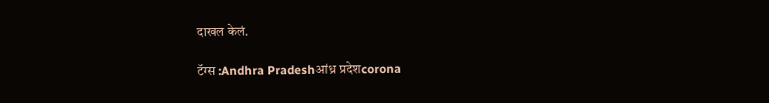दाखल केलं.

टॅग्स :Andhra Pradeshआंध्र प्रदेशcorona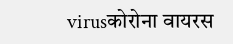virusकोरोना वायरस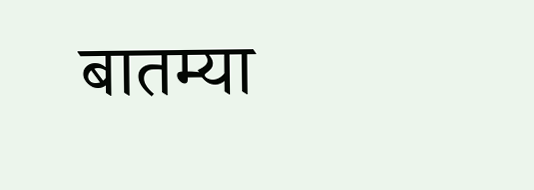बातम्या